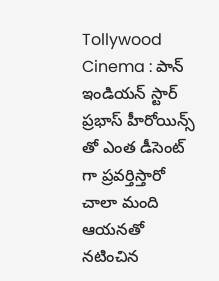Tollywood Cinema : పాన్ ఇండియన్ స్టార్ ప్రభాస్ హీరోయిన్స్ తో ఎంత డీసెంట్ గా ప్రవర్తిస్తారో చాలా మంది ఆయనతో నటించిన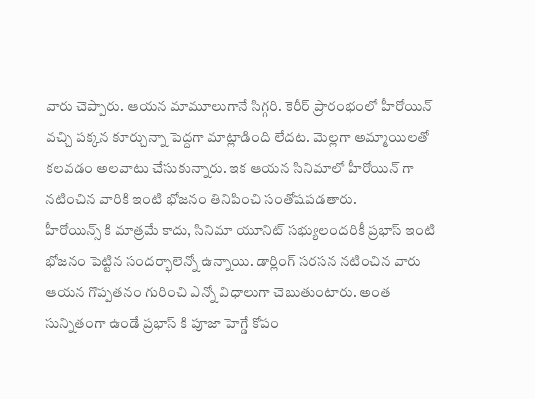వారు చెప్పారు. ఆయన మామూలుగానే సిగ్గరి. కెరీర్ ప్రారంభంలో హీరోయిన్ వచ్చి పక్కన కూర్చున్నా పెద్దగా మాట్లాడింది లేదట. మెల్లగా అమ్మాయిలతో కలవడం అలవాటు చేసుకున్నారు. ఇక ఆయన సినిమాలో హీరోయిన్ గా నటించిన వారికి ఇంటి భోజనం తినిపించి సంతోషపడతారు.
హీరోయిన్స్ కి మాత్రమే కాదు, సినిమా యూనిట్ సభ్యులందరికీ ప్రభాస్ ఇంటి భోజనం పెట్టిన సందర్భాలెన్నో ఉన్నాయి. డార్లింగ్ సరసన నటించిన వారు ఆయన గొప్పతనం గురించి ఎన్నో విధాలుగా చెబుతుంటారు. అంత సున్నితంగా ఉండే ప్రభాస్ కి పూజా హెగ్డే కోపం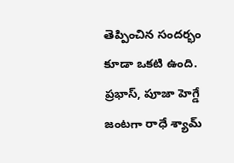తెప్పించిన సందర్భం కూడా ఒకటి ఉంది. ప్రభాస్, పూజా హెగ్డే జంటగా రాధే శ్యామ్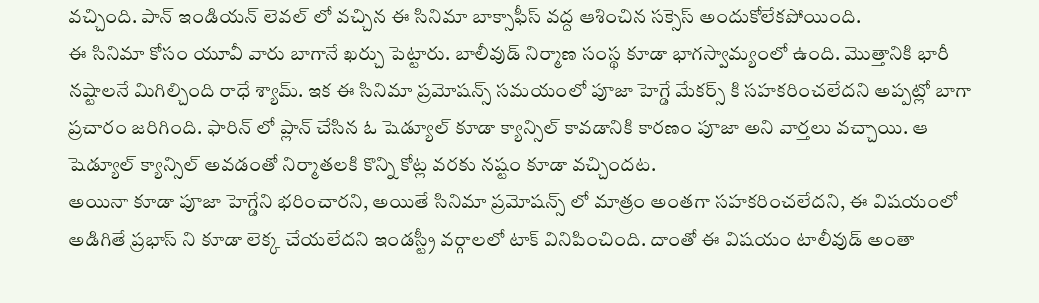వచ్చింది. పాన్ ఇండియన్ లెవల్ లో వచ్చిన ఈ సినిమా బాక్సాఫీస్ వద్ద ఆశించిన సక్సెస్ అందుకోలేకపోయింది.
ఈ సినిమా కోసం యూవీ వారు బాగానే ఖర్చు పెట్టారు. బాలీవుడ్ నిర్మాణ సంస్థ కూడా భాగస్వామ్యంలో ఉంది. మొత్తానికి భారీ నష్టాలనే మిగిల్చింది రాధే శ్యామ్. ఇక ఈ సినిమా ప్రమోషన్స్ సమయంలో పూజా హెగ్డే మేకర్స్ కి సహకరించలేదని అప్పట్లో బాగా ప్రచారం జరిగింది. ఫారిన్ లో ప్లాన్ చేసిన ఓ షెడ్యూల్ కూడా క్యాన్సిల్ కావడానికి కారణం పూజా అని వార్తలు వచ్చాయి. ఆ షెడ్యూల్ క్యాన్సిల్ అవడంతో నిర్మాతలకి కొన్ని కోట్ల వరకు నష్టం కూడా వచ్చిందట.
అయినా కూడా పూజా హెగ్డేని భరించారని, అయితే సినిమా ప్రమోషన్స్ లో మాత్రం అంతగా సహకరించలేదని, ఈ విషయంలో అడిగితే ప్రభాస్ ని కూడా లెక్క చేయలేదని ఇండస్ట్రీ వర్గాలలో టాక్ వినిపించింది. దాంతో ఈ విషయం టాలీవుడ్ అంతా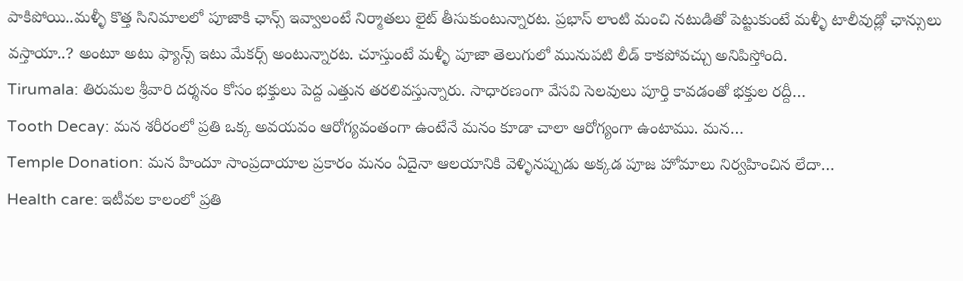పాకిపోయి..మళ్ళీ కొత్త సినిమాలలో పూజాకి ఛాన్స్ ఇవ్వాలంటే నిర్మాతలు లైట్ తీసుకుంటున్నారట. ప్రభాస్ లాంటి మంచి నటుడితో పెట్టుకుంటే మళ్ళీ టాలీవుడ్లో ఛాన్సులు వస్తాయా..? అంటూ అటు ఫ్యాన్స్ ఇటు మేకర్స్ అంటున్నారట. చూస్తుంటే మళ్ళీ పూజా తెలుగులో మునుపటి లీడ్ కాకపోవచ్చు అనిపిస్తోంది.
Tirumala: తిరుమల శ్రీవారి దర్శనం కోసం భక్తులు పెద్ద ఎత్తున తరలివస్తున్నారు. సాధారణంగా వేసవి సెలవులు పూర్తి కావడంతో భక్తుల రద్దీ…
Tooth Decay: మన శరీరంలో ప్రతి ఒక్క అవయవం ఆరోగ్యవంతంగా ఉంటేనే మనం కూడా చాలా ఆరోగ్యంగా ఉంటాము. మన…
Temple Donation: మన హిందూ సాంప్రదాయాల ప్రకారం మనం ఏదైనా ఆలయానికి వెళ్ళినప్పుడు అక్కడ పూజ హోమాలు నిర్వహించిన లేదా…
Health care: ఇటీవల కాలంలో ప్రతి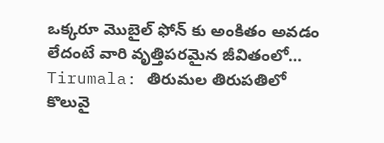ఒక్కరూ మొబైల్ ఫోన్ కు అంకితం అవడం లేదంటే వారి వృత్తిపరమైన జీవితంలో…
Tirumala: తిరుమల తిరుపతిలో కొలువై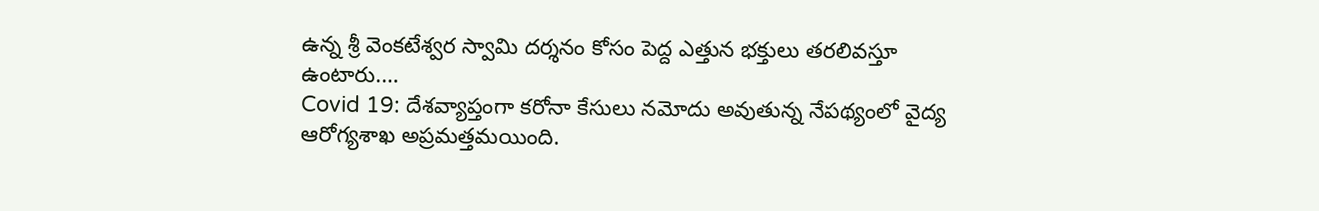ఉన్న శ్రీ వెంకటేశ్వర స్వామి దర్శనం కోసం పెద్ద ఎత్తున భక్తులు తరలివస్తూ ఉంటారు.…
Covid 19: దేశవ్యాప్తంగా కరోనా కేసులు నమోదు అవుతున్న నేపథ్యంలో వైద్య ఆరోగ్యశాఖ అప్రమత్తమయింది.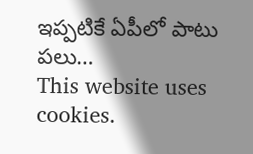ఇప్పటికే ఏపీలో పాటు పలు…
This website uses cookies.